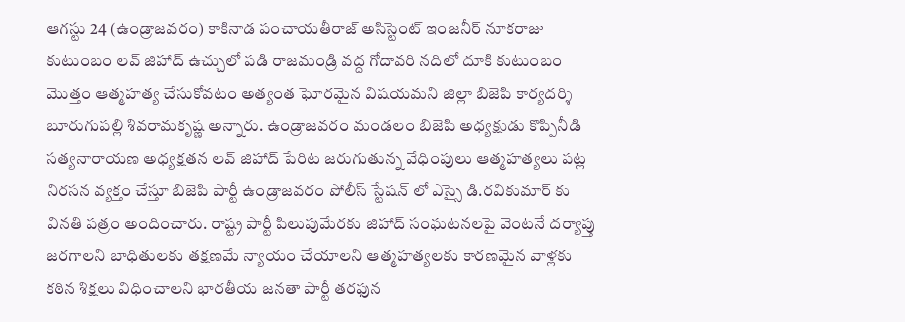ఆగస్టు 24 (ఉండ్రాజవరం) కాకినాడ పంచాయతీరాజ్ అసిస్టెంట్ ఇంజనీర్ నూకరాజు కుటుంబం లవ్ జిహాద్ ఉచ్చులో పడి రాజమండ్రి వద్ద గోదావరి నదిలో దూకి కుటుంబం మొత్తం ఆత్మహత్య చేసుకోవటం అత్యంత ఘోరమైన విషయమని జిల్లా బిజెపి కార్యదర్శి బూరుగుపల్లి శివరామకృష్ణ అన్నారు. ఉండ్రాజవరం మండలం బిజెపి అధ్యక్షుడు కొప్పినీడి సత్యనారాయణ అధ్యక్షతన లవ్ జిహాద్ పేరిట జరుగుతున్న వేధింపులు ఆత్మహత్యలు పట్ల నిరసన వ్యక్తం చేస్తూ బిజెపి పార్టీ ఉండ్రాజవరం పోలీస్ స్టేషన్ లో ఎస్సై డి.రవికుమార్ కు వినతి పత్రం అందించారు. రాష్ట్ర పార్టీ పిలుపుమేరకు జిహాద్ సంఘటనలపై వెంటనే దర్యాప్తు జరగాలని బాధితులకు తక్షణమే న్యాయం చేయాలని ఆత్మహత్యలకు కారణమైన వాళ్లకు కఠిన శిక్షలు విధించాలని భారతీయ జనతా పార్టీ తరఫున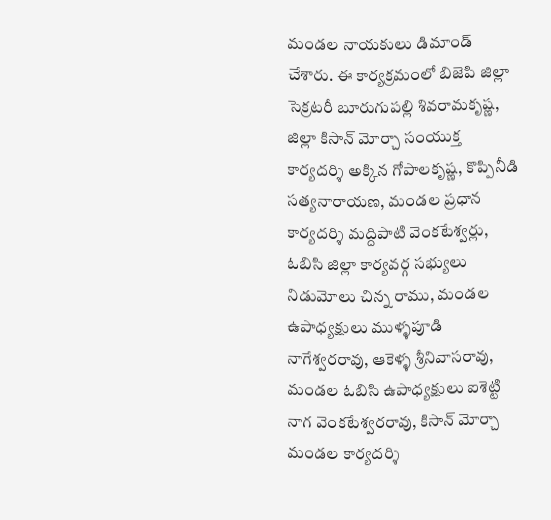మండల నాయకులు డిమాండ్ చేశారు. ఈ కార్యక్రమంలో బిజెపి జిల్లా సెక్రటరీ బూరుగుపల్లి శివరామకృష్ణ, జిల్లా కిసాన్ మోర్చా సంయుక్త కార్యదర్శి అక్కిన గోపాలకృష్ణ, కొప్పినీడి సత్యనారాయణ, మండల ప్రధాన కార్యదర్శి మద్దిపాటి వెంకటేశ్వర్లు, ఓబిసి జిల్లా కార్యవర్గ సభ్యులు నిడుమోలు చిన్న రాము, మండల ఉపాధ్యక్షులు ముళ్ళపూడి నాగేశ్వరరావు, ఆకెళ్ళ శ్రీనివాసరావు, మండల ఓబిసి ఉపాధ్యక్షులు ఐశెట్టి నాగ వెంకటేశ్వరరావు, కిసాన్ మోర్చా మండల కార్యదర్శి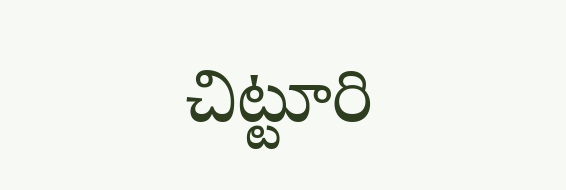చిట్టూరి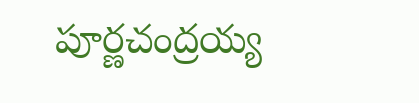పూర్ణచంద్రయ్య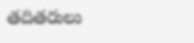తదితరులు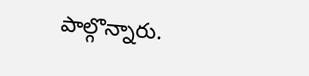పాల్గొన్నారు.